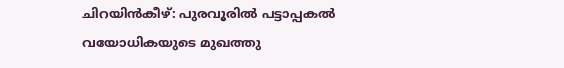ചിറയിൻകീഴ്: പുരവൂരിൽ പട്ടാപ്പകൽ വയോധികയുടെ മുഖത്തു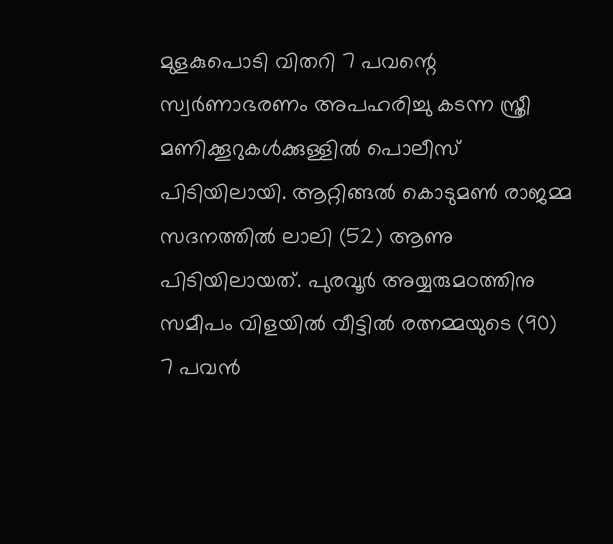മുളകുപൊടി വിതറി 7 പവന്റെ സ്വർണാഭരണം അപഹരിച്ചു കടന്ന സ്ത്രീ മണിക്കൂറുകൾക്കുള്ളിൽ പൊലീസ് പിടിയിലായി. ആറ്റിങ്ങൽ കൊടുമൺ രാജമ്മ സദനത്തിൽ ലാലി (52) ആണു പിടിയിലായത്. പുരവൂർ അയ്യരുമഠത്തിനു സമീപം വിളയിൽ വീട്ടിൽ രത്നമ്മയുടെ (90) 7 പവൻ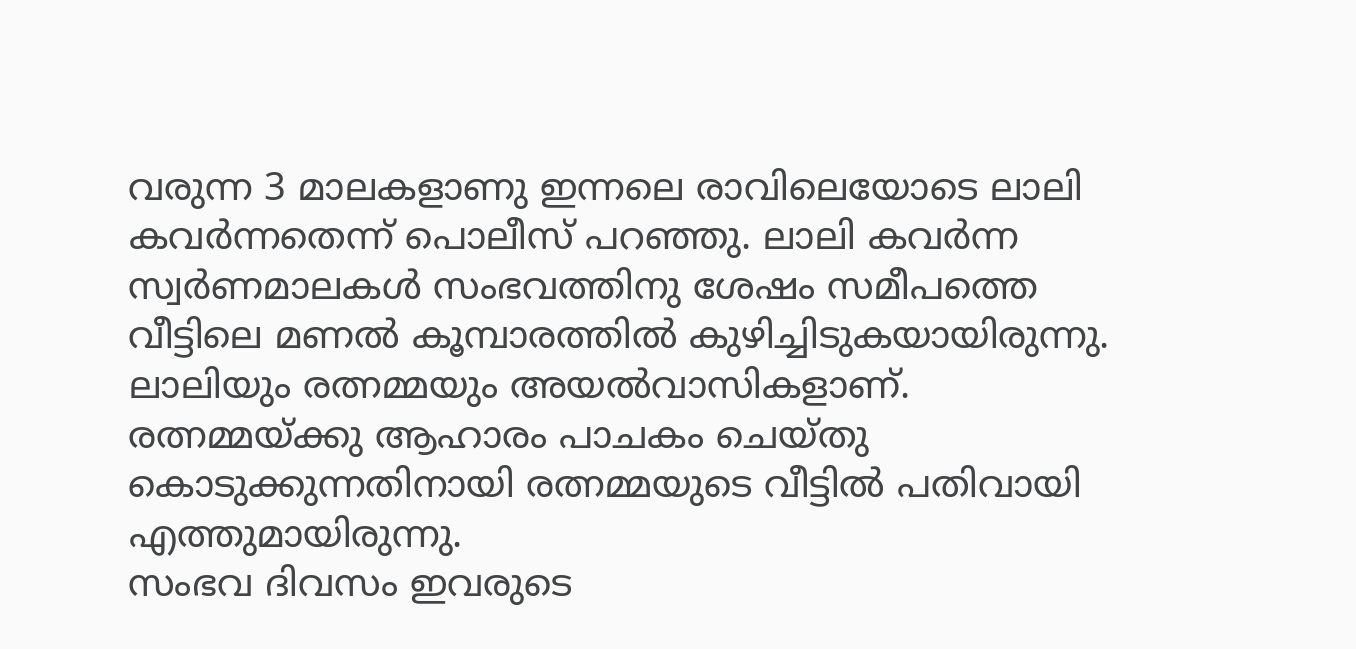വരുന്ന 3 മാലകളാണു ഇന്നലെ രാവിലെയോടെ ലാലി കവർന്നതെന്ന് പൊലീസ് പറഞ്ഞു. ലാലി കവർന്ന സ്വർണമാലകൾ സംഭവത്തിനു ശേഷം സമീപത്തെ വീട്ടിലെ മണൽ കൂമ്പാരത്തിൽ കുഴിച്ചിടുകയായിരുന്നു. ലാലിയും രത്നമ്മയും അയൽവാസികളാണ്. രത്നമ്മയ്ക്കു ആഹാരം പാചകം ചെയ്തു കൊടുക്കുന്നതിനായി രത്നമ്മയുടെ വീട്ടിൽ പതിവായി എത്തുമായിരുന്നു.
സംഭവ ദിവസം ഇവരുടെ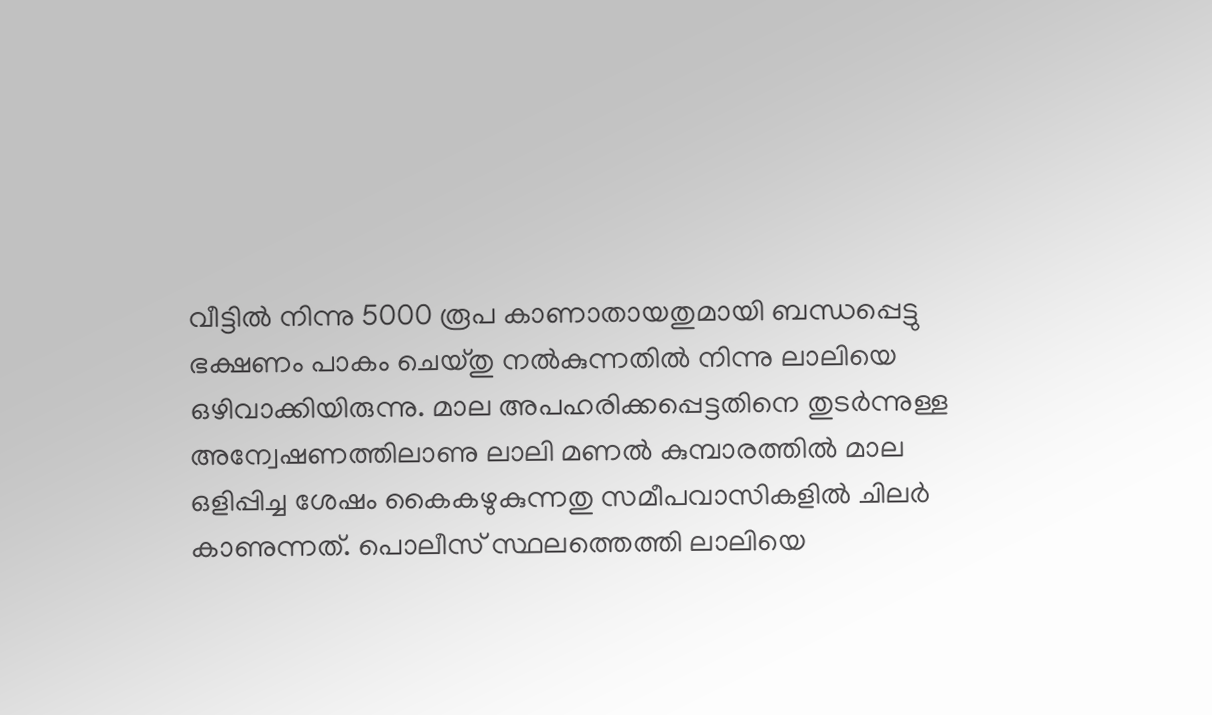വീട്ടിൽ നിന്നു 5000 രൂപ കാണാതായതുമായി ബന്ധപ്പെട്ടു ഭക്ഷണം പാകം ചെയ്തു നൽകുന്നതിൽ നിന്നു ലാലിയെ ഒഴിവാക്കിയിരുന്നു. മാല അപഹരിക്കപ്പെട്ടതിനെ തുടർന്നുള്ള അന്വേഷണത്തിലാണു ലാലി മണൽ കുമ്പാരത്തിൽ മാല ഒളിപ്പിച്ച ശേഷം കൈകഴുകുന്നതു സമീപവാസികളിൽ ചിലർ കാണുന്നത്. പൊലീസ് സ്ഥലത്തെത്തി ലാലിയെ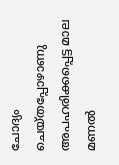ചോദ്യം ചെയ്തപ്പോഴാണു അപഹരിക്കപ്പെട്ട മാല മണൽ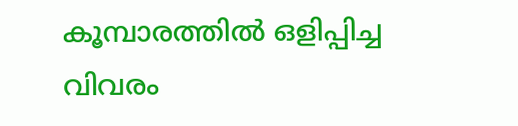കൂമ്പാരത്തിൽ ഒളിപ്പിച്ച വിവരം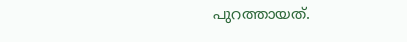പുറത്തായത്.